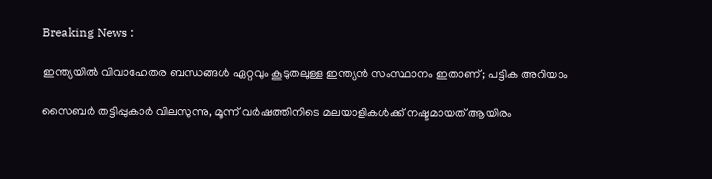Breaking News :

ഇന്ത്യയില്‍ വിവാഹേതര ബന്ധങ്ങള്‍ ഏറ്റവും കൂടുതലുള്ള ഇന്ത്യന്‍ സംസ്ഥാനം ഇതാണ്; പട്ടിക അറിയാം

സൈബര്‍ തട്ടിപ്പുകാര്‍ വിലസുന്നു, മൂന്ന് വര്‍ഷത്തിനിടെ മലയാളികള്‍ക്ക് നഷ്ടമായത് ആയിരം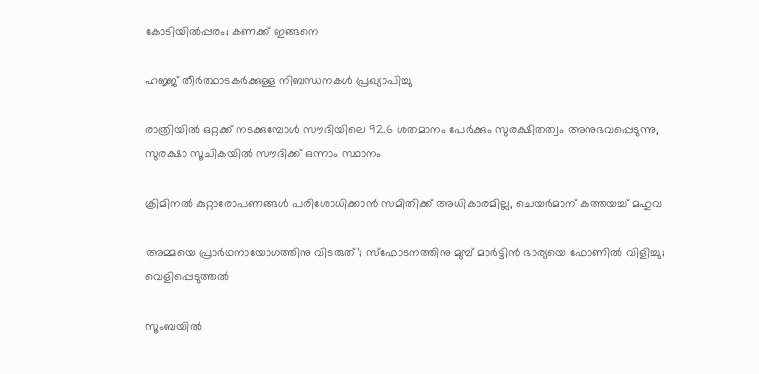കോടിയില്‍പ്പരം; കണക്ക് ഇങ്ങനെ

ഹജ്ജ് തീർത്ഥാടകർക്കുള്ള നിബന്ധനകൾ പ്രഖ്യാപിച്ചു

രാത്രിയിൽ ഒറ്റക്ക് നടക്കുമ്പോൾ സൗദിയിലെ 92.6 ശതമാനം പേർക്കും സുരക്ഷിതത്വം അനുഭവപ്പെടുന്നു, സുരക്ഷാ സൂചികയിൽ സൗദിക്ക് ഒന്നാം സ്ഥാനം

ക്രിമിനല്‍ കുറ്റാരോപണങ്ങള്‍ പരിശോധിക്കാന്‍ സമിതിക്ക്‌ അധികാരമില്ല, ചെയര്‍മാന്‌ കത്തയച്ച് മഹുവ

അമ്മയെ പ്രാര്‍ഥനായോഗത്തിനു വിടരുത്’; സ്‌ഫോടനത്തിനു മുമ്പ് മാര്‍ട്ടിന്‍ ഭാര്യയെ ഫോണില്‍ വിളിച്ചു; വെളിപ്പെടുത്തല്‍

സൂംബയില്‍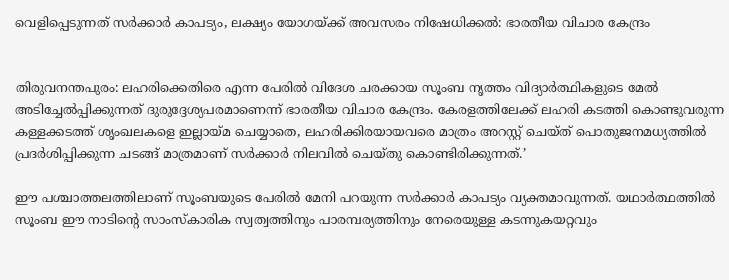വെളിപ്പെടുന്നത് സര്‍ക്കാര്‍ കാപട്യം, ലക്ഷ്യം യോഗയ്ക്ക് അവസരം നിഷേധിക്കല്‍: ഭാരതീയ വിചാര കേന്ദ്രം


തിരുവനന്തപുരം: ലഹരിക്കെതിരെ എന്ന പേരില്‍ വിദേശ ചരക്കായ സൂംബ നൃത്തം വിദ്യാര്‍ത്ഥികളുടെ മേല്‍ അടിച്ചേല്‍പ്പിക്കുന്നത് ദുരുദ്ദേശ്യപരമാണെന്ന് ഭാരതീയ വിചാര കേന്ദ്രം. കേരളത്തിലേക്ക് ലഹരി കടത്തി കൊണ്ടുവരുന്ന കള്ളക്കടത്ത് ശൃംഖലകളെ ഇല്ലായ്മ ചെയ്യാതെ, ലഹരിക്കിരയായവരെ മാത്രം അറസ്റ്റ് ചെയ്ത് പൊതുജനമധ്യത്തില്‍ പ്രദര്‍ശിപ്പിക്കുന്ന ചടങ്ങ് മാത്രമാണ് സര്‍ക്കാര്‍ നിലവില്‍ ചെയ്തു കൊണ്ടിരിക്കുന്നത്.’

ഈ പശ്ചാത്തലത്തിലാണ് സൂംബയുടെ പേരില്‍ മേനി പറയുന്ന സര്‍ക്കാര്‍ കാപട്യം വ്യക്തമാവുന്നത്. യഥാര്‍ത്ഥത്തില്‍ സൂംബ ഈ നാടിന്റെ സാംസ്‌കാരിക സ്വത്വത്തിനും പാരമ്പര്യത്തിനും നേരെയുള്ള കടന്നുകയറ്റവും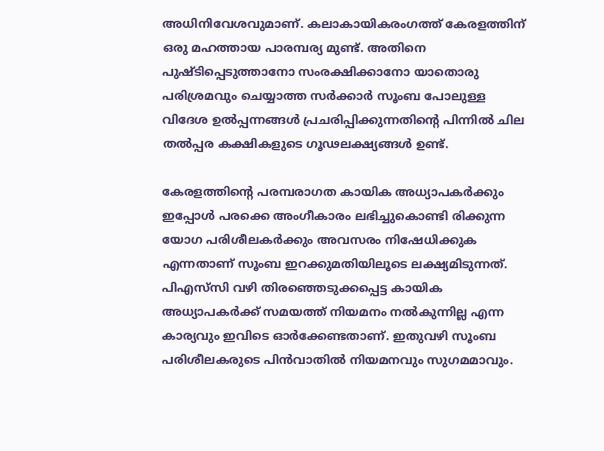അധിനിവേശവുമാണ്. കലാകായികരംഗത്ത് കേരളത്തിന് ഒരു മഹത്തായ പാരമ്പര്യ മുണ്ട്. അതിനെ പുഷ്ടിപ്പെടുത്താനോ സംരക്ഷിക്കാനോ യാതൊരു പരിശ്രമവും ചെയ്യാത്ത സര്‍ക്കാര്‍ സൂംബ പോലുള്ള വിദേശ ഉല്‍പ്പന്നങ്ങള്‍ പ്രചരിപ്പിക്കുന്നതിന്റെ പിന്നില്‍ ചില തല്‍പ്പര കക്ഷികളുടെ ഗൂഢലക്ഷ്യങ്ങള്‍ ഉണ്ട്.

കേരളത്തിന്റെ പരമ്പരാഗത കായിക അധ്യാപകര്‍ക്കും ഇപ്പോള്‍ പരക്കെ അംഗീകാരം ലഭിച്ചുകൊണ്ടി രിക്കുന്ന യോഗ പരിശീലകര്‍ക്കും അവസരം നിഷേധിക്കുക എന്നതാണ് സൂംബ ഇറക്കുമതിയിലൂടെ ലക്ഷ്യമിടുന്നത്. പിഎസ്‌സി വഴി തിരഞ്ഞെടുക്കപ്പെട്ട കായിക അധ്യാപകര്‍ക്ക് സമയത്ത് നിയമനം നല്‍കുന്നില്ല എന്ന കാര്യവും ഇവിടെ ഓര്‍ക്കേണ്ടതാണ്. ഇതുവഴി സൂംബ പരിശീലകരുടെ പിന്‍വാതില്‍ നിയമനവും സുഗമമാവും.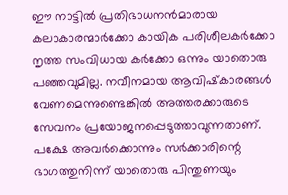ഈ നാട്ടില്‍ പ്രതിഭാധനന്‍മാരായ കലാകാരന്മാര്‍ക്കോ കായിക പരിശീലകര്‍ക്കോ നൃത്ത സംവിധായ കര്‍ക്കോ ഒന്നും യാതൊരു പഞ്ഞവുമില്ല. നവീനമായ ആവിഷ്‌കാരങ്ങള്‍ വേണമെന്നുണ്ടെങ്കില്‍ അത്തരക്കാരുടെ സേവനം പ്രയോജനപ്പെടുത്താവുന്നതാണ്. പക്ഷേ അവര്‍ക്കൊന്നും സര്‍ക്കാരിന്റെ ഭാഗത്തുനിന്ന് യാതൊരു പിന്തുണയും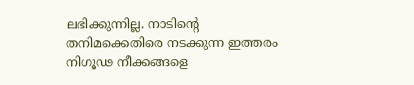ലഭിക്കുന്നില്ല. നാടിന്റെ തനിമക്കെതിരെ നടക്കുന്ന ഇത്തരം നിഗൂഢ നീക്കങ്ങളെ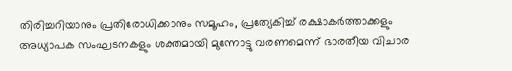തിരിച്ചറിയാനും പ്രതിരോധിക്കാനും സമൂഹം, പ്രത്യേകിച്ച് രക്ഷാകര്‍ത്താക്കളും അധ്യാപക സംഘടനകളും ശക്തമായി മുന്നോട്ടു വരണമെന്ന് ഭാരതീയ വിചാര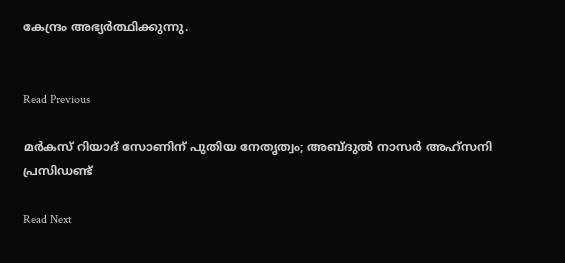കേന്ദ്രം അഭ്യര്‍ത്ഥിക്കുന്നു.


Read Previous

മർകസ് റിയാദ് സോണിന് പുതിയ നേതൃത്വം; അബ്ദുൽ നാസർ അഹ്സനി പ്രസിഡണ്ട്‌

Read Next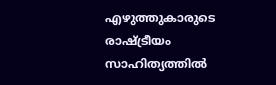എഴുത്തുകാരുടെ രാഷ്ട്രീയം സാഹിത്യത്തില്‍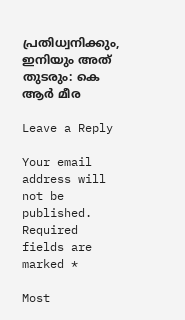പ്രതിധ്വനിക്കും, ഇനിയും അത് തുടരും: കെ ആര്‍ മീര

Leave a Reply

Your email address will not be published. Required fields are marked *

Most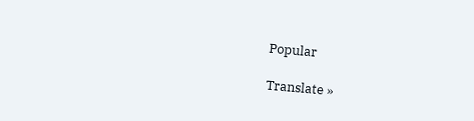Popular

Translate »